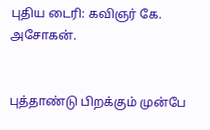புதிய டைரி: கவிஞர் கே. அசோகன்.


புத்தாண்டு பிறக்கும் முன்பே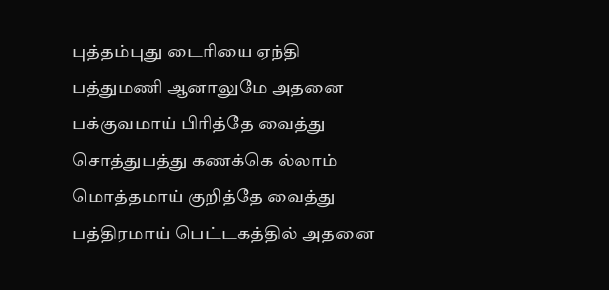புத்தம்புது டைரியை ஏந்தி
பத்துமணி ஆனாலுமே அதனை
பக்குவமாய் பிரித்தே வைத்து
சொத்துபத்து கணக்கெ ல்லாம்
மொத்தமாய் குறித்தே வைத்து
பத்திரமாய் பெட்டகத்தில் அதனை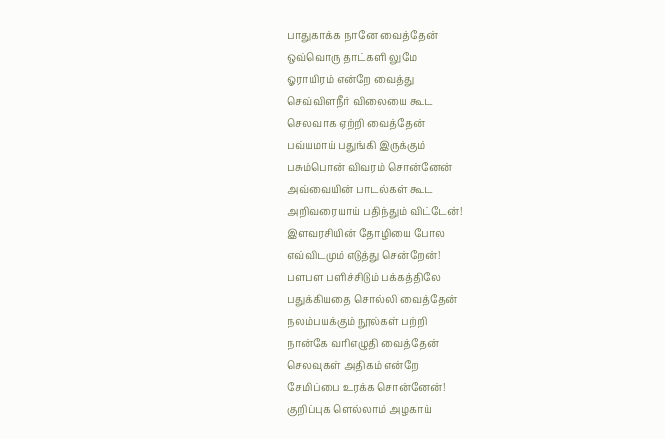பாதுகாக்க நானே வைத்தேன்
ஒவ்வொரு தாட்களி லுமே
ஓராயிரம் என்றே வைத்து
செவ்விளநீர் விலையை கூட
செலவாக ஏற்றி வைத்தேன்
பவ்யமாய் பதுங்கி இருக்கும்
பசும்பொன் விவரம் சொன்னேன்
அவ்வையின் பாடல்கள் கூட
அறிவரையாய் பதிந்தும் விட்டேன்!
இளவரசியின் தோழியை போல
எவ்விடமும் எடுத்து சென்றேன்!
பளபள பளிச்சிடும் பக்கத்திலே
பதுக்கியதை சொல்லி வைத்தேன்
நலம்பயக்கும் நூல்கள் பற்றி
நான்கே வரிஎழுதி வைத்தேன்
செலவுகள் அதிகம் என்றே
சேமிப்பை உரக்க சொன்னேன்!
குறிப்புக ளெல்லாம் அழகாய்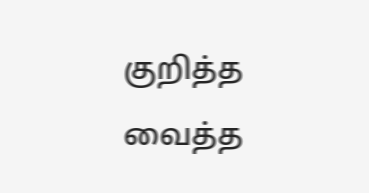குறித்த வைத்த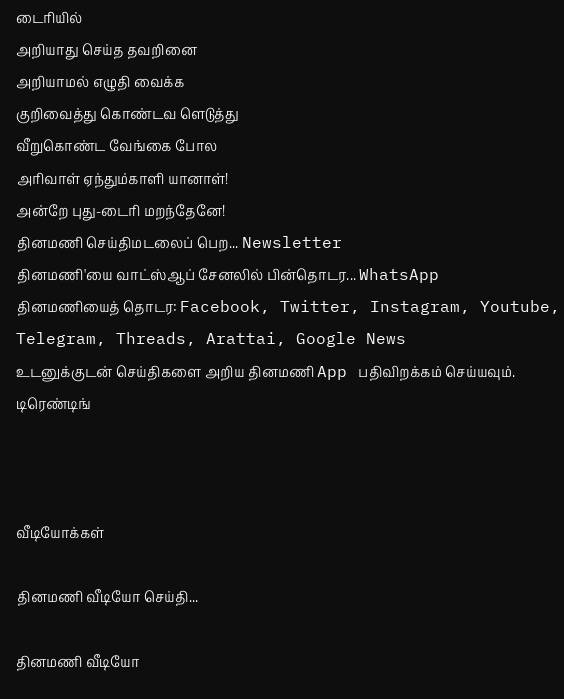டைரியில்
அறியாது செய்த தவறினை
அறியாமல் எழுதி வைக்க
குறிவைத்து கொண்டவ ளெடுத்து
வீறுகொண்ட வேங்கை போல
அரிவாள் ஏந்தும்காளி யானாள்!
அன்றே புது-டைரி மறந்தேனே!
தினமணி செய்திமடலைப் பெற... Newsletter
தினமணி'யை வாட்ஸ்ஆப் சேனலில் பின்தொடர... WhatsApp
தினமணியைத் தொடர: Facebook, Twitter, Instagram, Youtube, Telegram, Threads, Arattai, Google News
உடனுக்குடன் செய்திகளை அறிய தினமணி App பதிவிறக்கம் செய்யவும்.
டிரெண்டிங்



வீடியோக்கள்

தினமணி வீடியோ செய்தி...

தினமணி வீடியோ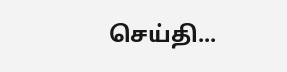செய்தி...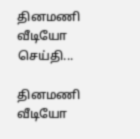தினமணி வீடியோ செய்தி...

தினமணி வீடியோ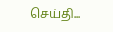செய்தி...